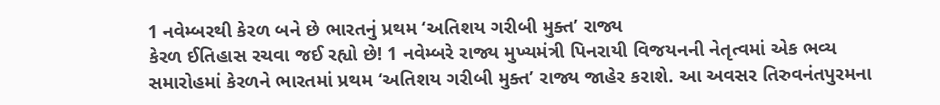1 નવેમ્બરથી કેરળ બને છે ભારતનું પ્રથમ ‘અતિશય ગરીબી મુક્ત’ રાજ્ય
કેરળ ઈતિહાસ રચવા જઈ રહ્યો છે! 1 નવેમ્બરે રાજ્ય મુખ્યમંત્રી પિનરાયી વિજયનની નેતૃત્વમાં એક ભવ્ય સમારોહમાં કેરળને ભારતમાં પ્રથમ ‘અતિશય ગરીબી મુક્ત’ રાજ્ય જાહેર કરાશે. આ અવસર તિરુવનંતપુરમના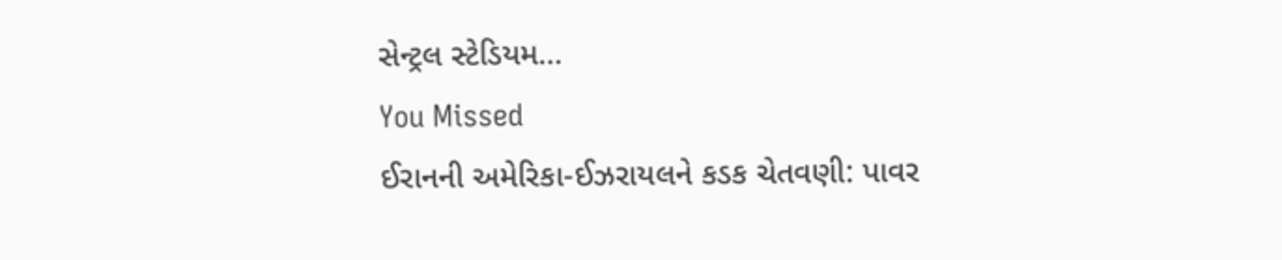સેન્ટ્રલ સ્ટેડિયમ…
You Missed
ઈરાનની અમેરિકા-ઈઝરાયલને કડક ચેતવણી: પાવર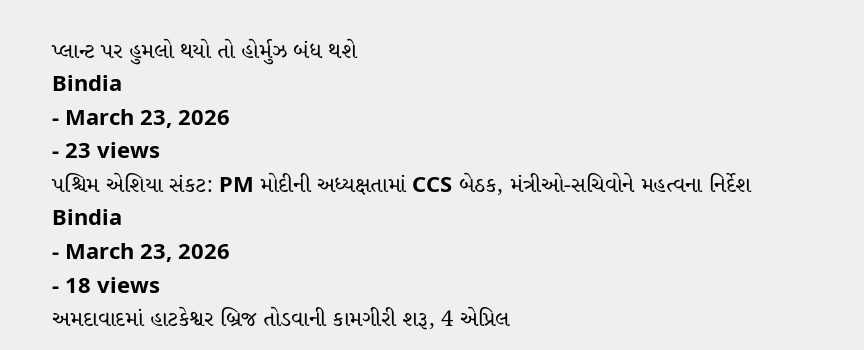પ્લાન્ટ પર હુમલો થયો તો હોર્મુઝ બંધ થશે
Bindia
- March 23, 2026
- 23 views
પશ્ચિમ એશિયા સંકટ: PM મોદીની અધ્યક્ષતામાં CCS બેઠક, મંત્રીઓ-સચિવોને મહત્વના નિર્દેશ
Bindia
- March 23, 2026
- 18 views
અમદાવાદમાં હાટકેશ્વર બ્રિજ તોડવાની કામગીરી શરૂ, 4 એપ્રિલ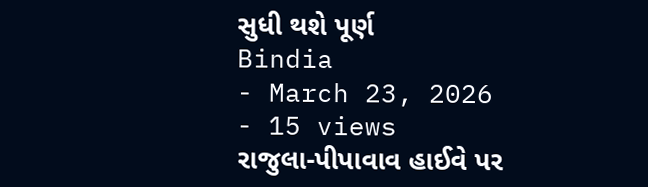સુધી થશે પૂર્ણ
Bindia
- March 23, 2026
- 15 views
રાજુલા-પીપાવાવ હાઈવે પર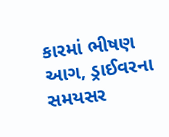કારમાં ભીષણ આગ, ડ્રાઈવરના સમયસર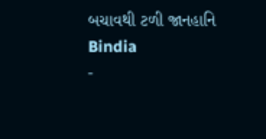બચાવથી ટળી જાનહાનિ
Bindia
-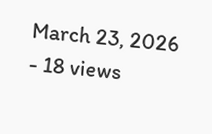March 23, 2026
- 18 views